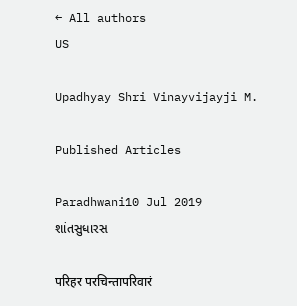← All authors
US

Upadhyay Shri Vinayvijayji M.

Published Articles

Paradhwani10 Jul 2019
શાંતસુધારસ

परिहर परचिन्तापरिवारं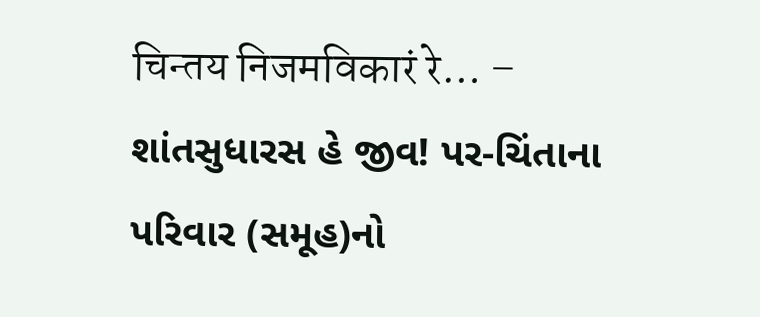चिन्तय निजमविकारं रे… – શાંતસુધારસ હે જીવ! પર-ચિંતાના પરિવાર (સમૂહ)નો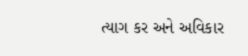ત્યાગ કર અને અવિકાર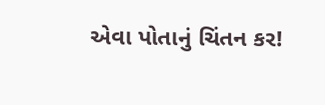એવા પોતાનું ચિંતન કર!